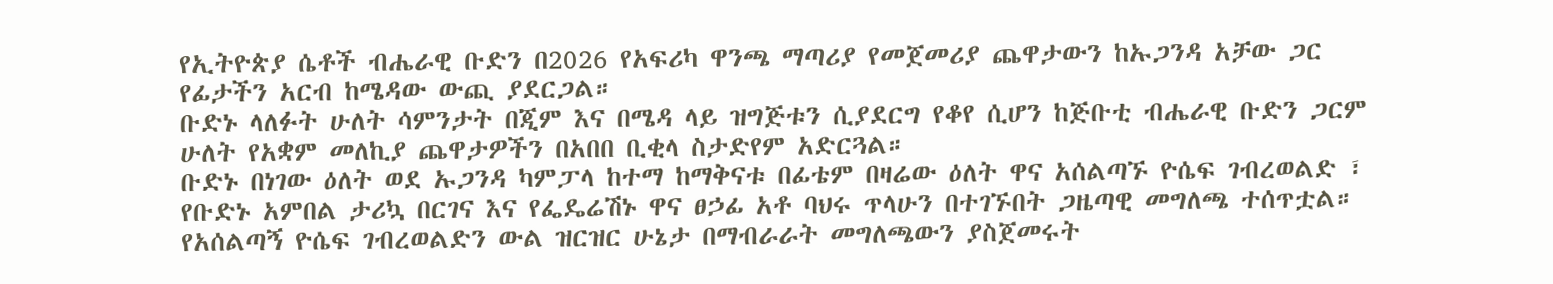የኢትዮጵያ ሴቶች ብሔራዊ ቡድን በ2026 የአፍሪካ ዋንጫ ማጣሪያ የመጀመሪያ ጨዋታውን ከኡጋንዳ አቻው ጋር የፊታችን አርብ ከሜዳው ውጪ ያደርጋል።
ቡድኑ ላለፉት ሁለት ሳምንታት በጂም እና በሜዳ ላይ ዝግጅቱን ሲያደርግ የቆየ ሲሆን ከጅቡቲ ብሔራዊ ቡድን ጋርም ሁለት የአቋም መለኪያ ጨዋታዎችን በአበበ ቢቂላ ስታድየም አድርጓል።
ቡድኑ በነገው ዕለት ወደ ኡጋንዳ ካምፓላ ከተማ ከማቅናቱ በፊቴም በዛሬው ዕለት ዋና አሰልጣኙ ዮሴፍ ገብረወልድ ፣ የቡድኑ አምበል ታሪኳ በርገና እና የፌዴሬሽኑ ዋና ፀኃፊ አቶ ባህሩ ጥላሁን በተገኙበት ጋዜጣዊ መግለጫ ተሰጥቷል።
የአሰልጣኝ ዮሴፍ ገብረወልድን ውል ዝርዝር ሁኔታ በማብራራት መግለጫውን ያስጀመሩት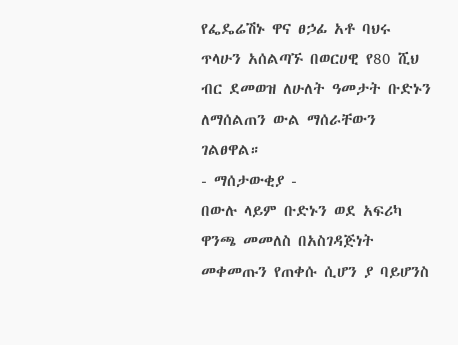የፌዴሬሽኑ ዋና ፀኃፊ አቶ ባህሩ ጥላሁን አሰልጣኙ በወርሀዊ የ80 ሺህ ብር ደመወዝ ለሁለት ዓመታት ቡድኑን ለማሰልጠን ውል ማሰራቸውን ገልፀዋል።
- ማሰታውቂያ -
በውሉ ላይም ቡድኑን ወደ አፍሪካ ዋንጫ መመለስ በአስገዳጅነት መቀመጡን የጠቀሱ ሲሆን ያ ባይሆንስ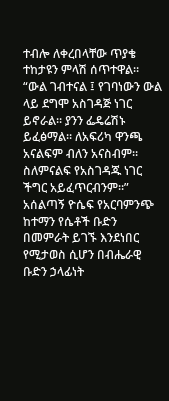ተብሎ ለቀረበላቸው ጥያቄ ተከታዩን ምላሽ ሰጥተዋል።
“ውል ገብተናል ፤ የገባነውን ውል ላይ ደግሞ አስገዳጅ ነገር ይኖራል። ያንን ፌዴሬሽኑ ይፈፅማል። ለአፍሪካ ዋንጫ አናልፍም ብለን አናስብም። ስለምናልፍ የአስገዳጁ ነገር ችግር አይፈጥርብንም።”
አሰልጣኝ ዮሴፍ የአርባምንጭ ከተማን የሴቶች ቡድን በመምራት ይገኙ እንደነበር የሚታወስ ሲሆን በብሔራዊ ቡድን ኃላፊነት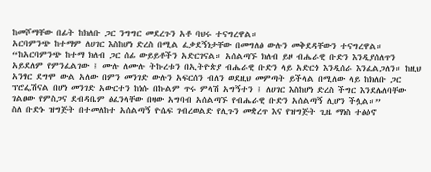ከመሾማቸው በፊት ከክለቡ ጋር ንግግር መደረጉን አቶ ባህሩ ተናግረዋል።
አርባምንጭ ከተማም ለሀገር እስከሆነ ድረስ በሚል ፈቃደኝነታቸው በመግለፅ ውሉን መቅደዳቸውን ተናግረዋል።
“ከአርባምንጭ ከተማ ክለብ ጋር ሰፊ ውይይቶችን አድርገናል። አሰልጣኙ ክለብ ይዞ ብሔራዊ ቡድን እንዲያሰለጥን አይደለም የምንፈልገው ፤ ሙሉ ለሙሉ ትኩረቱን በኢትዮጵያ ብሔራዊ ቡድን ላይ አድርጎ እንዲሰራ እንፈልጋለን። ከዚህ አንፃር ደግሞ ውል አለው በምን መንገድ ውሉን አፍርሰን ብለን ወደዚህ መምጣት ይችላል በሚለው ላይ ከክለቡ ጋር ፕሮፌሽናል በሆነ መንገድ አውርተን ከነሱ በኩልም ጥሩ ምላሽ አግኝተን ፤ ለሀገር እስከሆነ ድረስ ችግር እንደሌለባቸው ገልፀው የምስጋና ደብዳቤም ፅፈንላቸው በዛው አግባብ አሰልጣኙ የብሔራዊ ቡድን አሰልጣኝ ሊሆን ችሏል።”
ስለ ቡድኑ ዝግጅት በተመለከተ አሰልጣኝ ዮሴፍ ገብረወልድ የሊጉን መቋረጥ እና የዝግጅት ጊዜ ማነስ ተፅዕኖ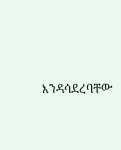እንዳሳደረባቸው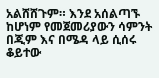አልሸሸጉም። እንደ አሰልጣኙ ከሆነም የመጀመሪያውን ሳምንት በጂም እና በሜዳ ላይ ሲሰሩ ቆይተው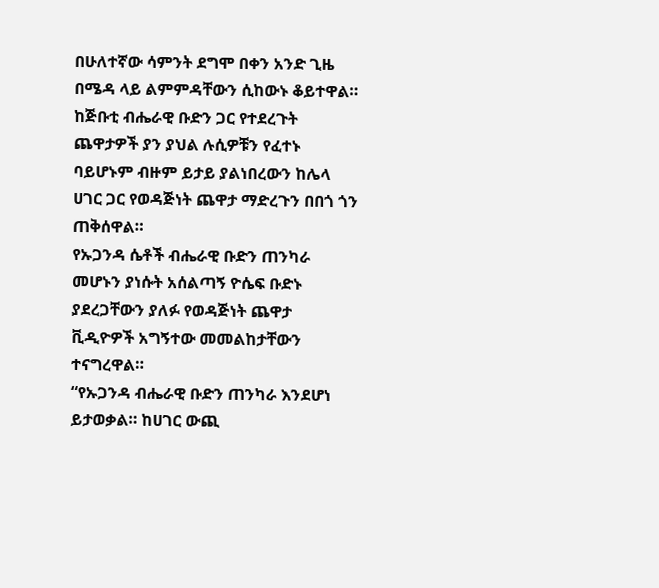በሁለተኛው ሳምንት ደግሞ በቀን አንድ ጊዜ በሜዳ ላይ ልምምዳቸውን ሲከውኑ ቆይተዋል።
ከጅቡቲ ብሔራዊ ቡድን ጋር የተደረጉት ጨዋታዎች ያን ያህል ሉሲዎቹን የፈተኑ ባይሆኑም ብዙም ይታይ ያልነበረውን ከሌላ ሀገር ጋር የወዳጅነት ጨዋታ ማድረጉን በበጎ ጎን ጠቅሰዋል።
የኡጋንዳ ሴቶች ብሔራዊ ቡድን ጠንካራ መሆኑን ያነሱት አሰልጣኝ ዮሴፍ ቡድኑ ያደረጋቸውን ያለፉ የወዳጅነት ጨዋታ ቪዲዮዎች አግኝተው መመልከታቸውን ተናግረዋል።
“የኡጋንዳ ብሔራዊ ቡድን ጠንካራ እንደሆነ ይታወቃል። ከሀገር ውጪ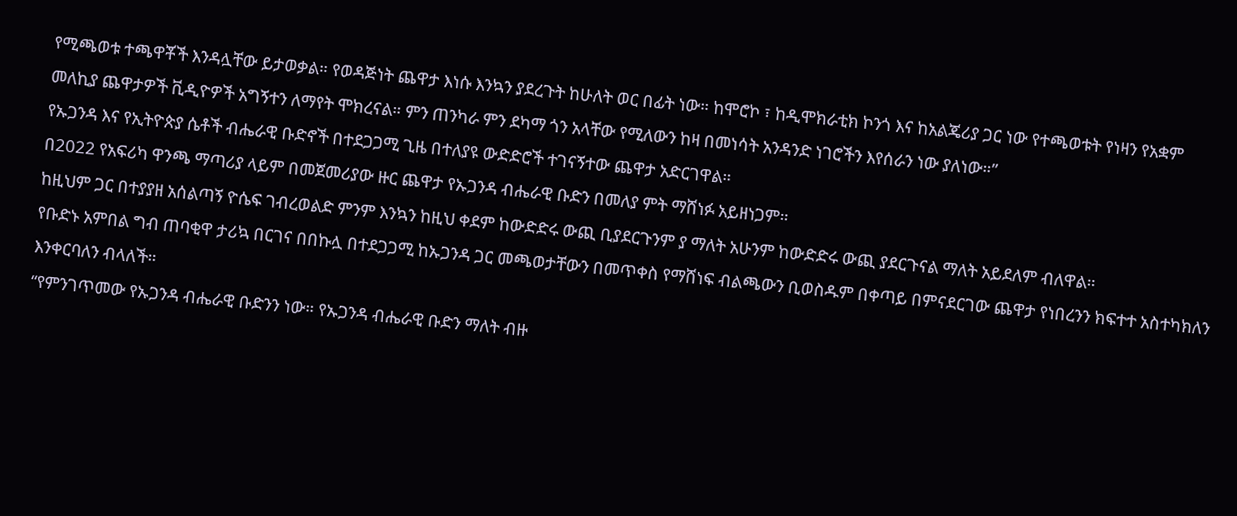የሚጫወቱ ተጫዋቾች እንዳሏቸው ይታወቃል። የወዳጅነት ጨዋታ እነሱ እንኳን ያደረጉት ከሁለት ወር በፊት ነው። ከሞሮኮ ፣ ከዲሞክራቲክ ኮንጎ እና ከአልጄሪያ ጋር ነው የተጫወቱት የነዛን የአቋም መለኪያ ጨዋታዎች ቪዲዮዎች አግኝተን ለማየት ሞክረናል። ምን ጠንካራ ምን ደካማ ጎን አላቸው የሚለውን ከዛ በመነሳት አንዳንድ ነገሮችን እየሰራን ነው ያለነው።”
የኡጋንዳ እና የኢትዮጵያ ሴቶች ብሔራዊ ቡድኖች በተደጋጋሚ ጊዜ በተለያዩ ውድድሮች ተገናኝተው ጨዋታ አድርገዋል።
በ2022 የአፍሪካ ዋንጫ ማጣሪያ ላይም በመጀመሪያው ዙር ጨዋታ የኡጋንዳ ብሔራዊ ቡድን በመለያ ምት ማሸነፉ አይዘነጋም።
ከዚህም ጋር በተያያዘ አሰልጣኝ ዮሴፍ ገብረወልድ ምንም እንኳን ከዚህ ቀደም ከውድድሩ ውጪ ቢያደርጉንም ያ ማለት አሁንም ከውድድሩ ውጪ ያደርጉናል ማለት አይደለም ብለዋል።
የቡድኑ አምበል ግብ ጠባቂዋ ታሪኳ በርገና በበኩሏ በተደጋጋሚ ከኡጋንዳ ጋር መጫወታቸውን በመጥቀስ የማሸነፍ ብልጫውን ቢወስዱም በቀጣይ በምናደርገው ጨዋታ የነበረንን ክፍተተ አስተካክለን እንቀርባለን ብላለች።
“የምንገጥመው የኡጋንዳ ብሔራዊ ቡድንን ነው። የኡጋንዳ ብሔራዊ ቡድን ማለት ብዙ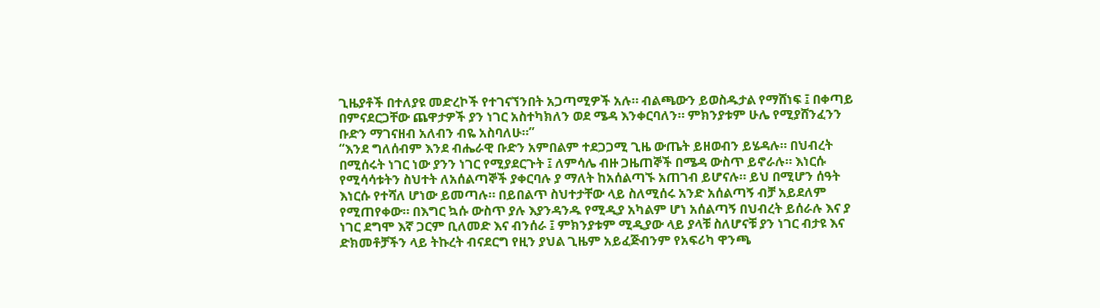ጊዜያቶች በተለያዩ መድረኮች የተገናኘንበት አጋጣሚዎች አሉ። ብልጫውን ይወስዱታል የማሸነፍ ፤ በቀጣይ በምናደርጋቸው ጨዋታዎች ያን ነገር አስተካክለን ወደ ሜዳ እንቀርባለን። ምክንያቱም ሁሌ የሚያሸንፈንን ቡድን ማገናዘብ አለብን ብዬ አስባለሁ።”
“እንደ ግለሰብም እንደ ብሔራዊ ቡድን አምበልም ተደጋጋሚ ጊዜ ውጤት ይዘወብን ይሄዳሉ። በህብረት በሚሰሩት ነገር ነው ያንን ነገር የሚያደርጉት ፤ ለምሳሌ ብዙ ጋዜጠኞች በሜዳ ውስጥ ይኖራሉ። እነርሱ የሚሳሳቱትን ስህተት ለአሰልጣኞች ያቀርባሉ ያ ማለት ከአሰልጣኙ አጠገብ ይሆናሉ። ይህ በሚሆን ሰዓት እነርሱ የተሻለ ሆነው ይመጣሉ። በይበልጥ ስህተታቸው ላይ ስለሚሰሩ አንድ አሰልጣኝ ብቻ አይደለም የሚጠየቀው። በእግር ኳሱ ውስጥ ያሉ እያንዳንዱ የሚዲያ አካልም ሆነ አሰልጣኝ በህብረት ይሰራሉ እና ያ ነገር ደግሞ እኛ ጋርም ቢለመድ እና ብንሰራ ፤ ምክንያቱም ሚዲያው ላይ ያላቹ ስለሆናቹ ያን ነገር ብታዩ እና ድክመቶቻችን ላይ ትኩረት ብናደርግ የዚን ያህል ጊዜም አይፈጅብንም የአፍሪካ ዋንጫ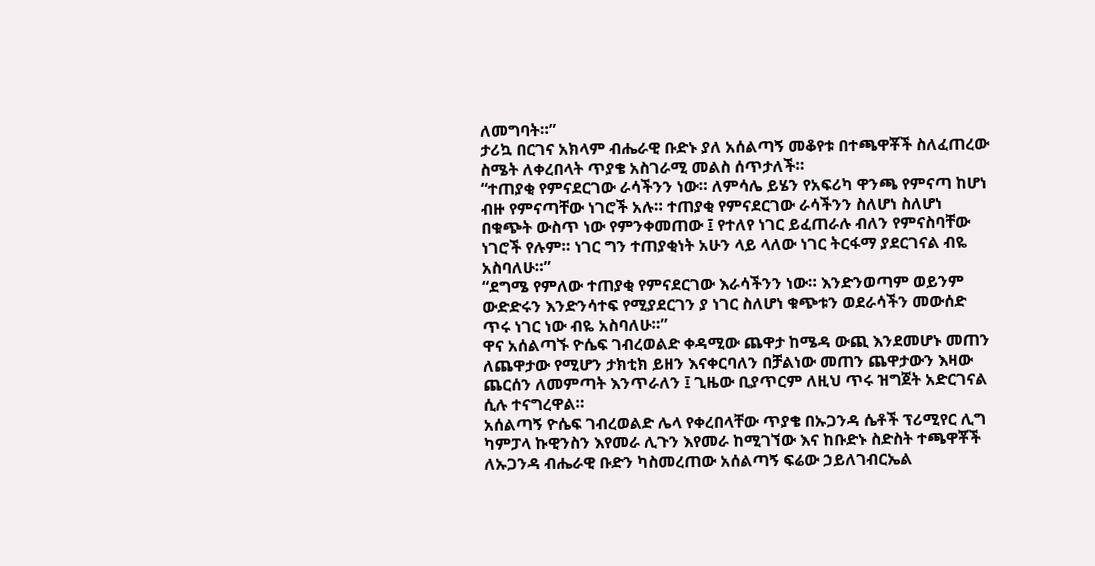ለመግባት።”
ታሪኳ በርገና አክላም ብሔራዊ ቡድኑ ያለ አሰልጣኝ መቆየቱ በተጫዋቾች ስለፈጠረው ስሜት ለቀረበላት ጥያቄ አስገራሚ መልስ ሰጥታለች።
“ተጠያቂ የምናደርገው ራሳችንን ነው። ለምሳሌ ይሄን የአፍሪካ ዋንጫ የምናጣ ከሆነ ብዙ የምናጣቸው ነገሮች አሉ። ተጠያቂ የምናደርገው ራሳችንን ስለሆነ ስለሆነ በቁጭት ውስጥ ነው የምንቀመጠው ፤ የተለየ ነገር ይፈጠራሉ ብለን የምናስባቸው ነገሮች የሉም። ነገር ግን ተጠያቂነት አሁን ላይ ላለው ነገር ትርፋማ ያደርገናል ብዬ አስባለሁ።”
“ደግሜ የምለው ተጠያቂ የምናደርገው እራሳችንን ነው። እንድንወጣም ወይንም ውድድሩን እንድንሳተፍ የሚያደርገን ያ ነገር ስለሆነ ቁጭቱን ወደራሳችን መውሰድ ጥሩ ነገር ነው ብዬ አስባለሁ።”
ዋና አሰልጣኙ ዮሴፍ ገብረወልድ ቀዳሚው ጨዋታ ከሜዳ ውጪ እንደመሆኑ መጠን ለጨዋታው የሚሆን ታክቲክ ይዘን እናቀርባለን በቻልነው መጠን ጨዋታውን እዛው ጨርሰን ለመምጣት እንጥራለን ፤ ጊዜው ቢያጥርም ለዚህ ጥሩ ዝግጀት አድርገናል ሲሉ ተናግረዋል።
አሰልጣኝ ዮሴፍ ገብረወልድ ሌላ የቀረበላቸው ጥያቄ በኡጋንዳ ሴቶች ፕሪሚየር ሊግ ካምፓላ ኩዊንስን እየመራ ሊጉን እየመራ ከሚገኘው እና ከቡድኑ ስድስት ተጫዋቾች ለኡጋንዳ ብሔራዊ ቡድን ካስመረጠው አሰልጣኝ ፍሬው ኃይለገብርኤል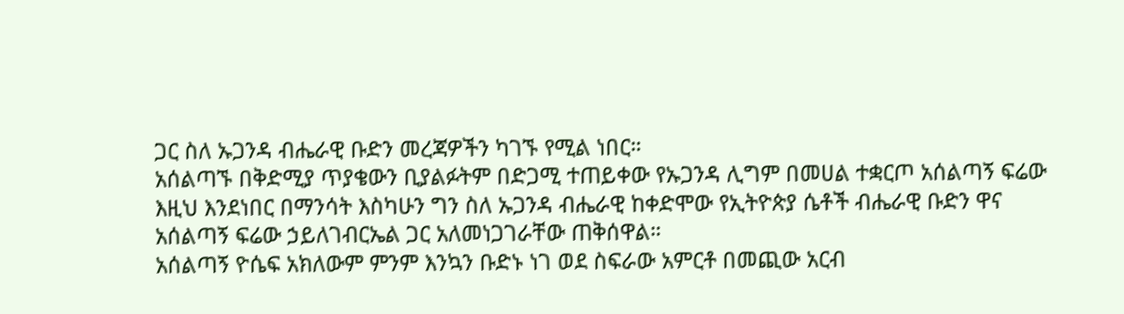ጋር ስለ ኡጋንዳ ብሔራዊ ቡድን መረጃዎችን ካገኙ የሚል ነበር።
አሰልጣኙ በቅድሚያ ጥያቄውን ቢያልፉትም በድጋሚ ተጠይቀው የኡጋንዳ ሊግም በመሀል ተቋርጦ አሰልጣኝ ፍሬው እዚህ እንደነበር በማንሳት እስካሁን ግን ስለ ኡጋንዳ ብሔራዊ ከቀድሞው የኢትዮጵያ ሴቶች ብሔራዊ ቡድን ዋና አሰልጣኝ ፍሬው ኃይለገብርኤል ጋር አለመነጋገራቸው ጠቅሰዋል።
አሰልጣኝ ዮሴፍ አክለውም ምንም እንኳን ቡድኑ ነገ ወደ ስፍራው አምርቶ በመጪው አርብ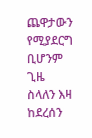ጨዋታውን የሚያደርግ ቢሆንም ጊዜ ስላለን እዛ ከደረሰን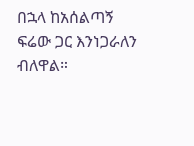በኋላ ከአሰልጣኝ ፍሬው ጋር እንነጋራለን ብለዋል።